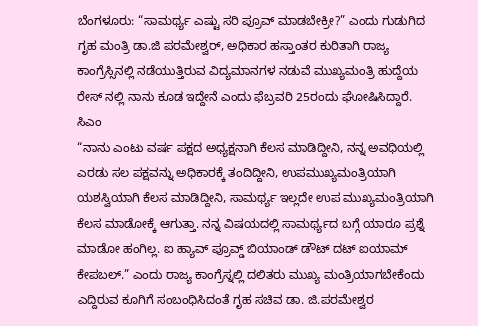ಬೆಂಗಳೂರು: “ಸಾಮರ್ಥ್ಯ ಎಷ್ಟು ಸರಿ ಪ್ರೂವ್ ಮಾಡಬೇಕ್ರೀ?” ಎಂದು ಗುಡುಗಿದ ಗೃಹ ಮಂತ್ರಿ ಡಾ.ಜಿ ಪರಮೇಶ್ವರ್, ಅಧಿಕಾರ ಹಸ್ತಾಂತರ ಕುರಿತಾಗಿ ರಾಜ್ಯ ಕಾಂಗ್ರೆಸ್ಸಿನಲ್ಲಿ ನಡೆಯುತ್ತಿರುವ ವಿದ್ಯಮಾನಗಳ ನಡುವೆ ಮುಖ್ಯಮಂತ್ರಿ ಹುದ್ದೆಯ ರೇಸ್ ನಲ್ಲಿ ನಾನು ಕೂಡ ಇದ್ದೇನೆ ಎಂದು ಫೆಬ್ರವರಿ 25ರಂದು ಘೋಷಿಸಿದ್ದಾರೆ. ಸಿಎಂ
“ನಾನು ಎಂಟು ವರ್ಷ ಪಕ್ಷದ ಅಧ್ಯಕ್ಷನಾಗಿ ಕೆಲಸ ಮಾಡಿದ್ದೀನಿ, ನನ್ನ ಅವಧಿಯಲ್ಲಿ ಎರಡು ಸಲ ಪಕ್ಷವನ್ನು ಅಧಿಕಾರಕ್ಕೆ ತಂದಿದ್ದೀನಿ, ಉಪಮುಖ್ಯಮಂತ್ರಿಯಾಗಿ ಯಶಸ್ವಿಯಾಗಿ ಕೆಲಸ ಮಾಡಿದ್ದೀನಿ, ಸಾಮರ್ಥ್ಯ ಇಲ್ಲದೇ ಉಪ ಮುಖ್ಯಮಂತ್ರಿಯಾಗಿ ಕೆಲಸ ಮಾಡೋಕ್ಕೆ ಆಗುತ್ತಾ. ನನ್ನ ವಿಷಯದಲ್ಲಿ ಸಾಮರ್ಥ್ಯದ ಬಗ್ಗೆ ಯಾರೂ ಪ್ರಶ್ನೆ ಮಾಡೋ ಹಂಗಿಲ್ಲ. ಐ ಹ್ಯಾವ್ ಪ್ರೂವ್ಡ್ ಬಿಯಾಂಡ್ ಡೌಟ್ ದಟ್ ಐಯಾಮ್ ಕೇಪಬಲ್.” ಎಂದು ರಾಜ್ಯ ಕಾಂಗ್ರೆಸ್ನಲ್ಲಿ ದಲಿತರು ಮುಖ್ಯ ಮಂತ್ರಿಯಾಗಬೇಕೆಂದು ಎದ್ದಿರುವ ಕೂಗಿಗೆ ಸಂಬಂಧಿಸಿದಂತೆ ಗೃಹ ಸಚಿವ ಡಾ. ಜಿ.ಪರಮೇಶ್ವರ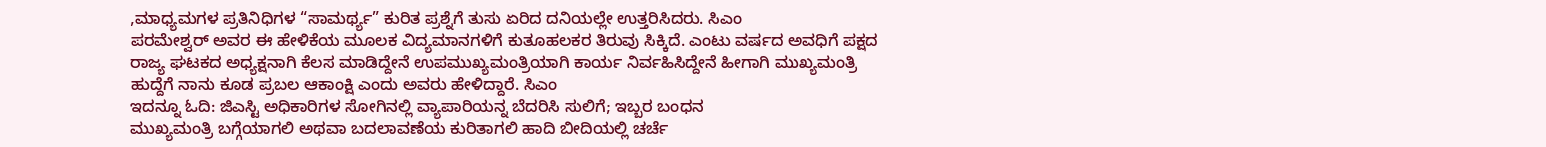,ಮಾಧ್ಯಮಗಳ ಪ್ರತಿನಿಧಿಗಳ “ಸಾಮರ್ಥ್ಯ” ಕುರಿತ ಪ್ರಶ್ನೆಗೆ ತುಸು ಏರಿದ ದನಿಯಲ್ಲೇ ಉತ್ತರಿಸಿದರು. ಸಿಎಂ
ಪರಮೇಶ್ವರ್ ಅವರ ಈ ಹೇಳಿಕೆಯ ಮೂಲಕ ವಿದ್ಯಮಾನಗಳಿಗೆ ಕುತೂಹಲಕರ ತಿರುವು ಸಿಕ್ಕಿದೆ. ಎಂಟು ವರ್ಷದ ಅವಧಿಗೆ ಪಕ್ಷದ ರಾಜ್ಯ ಘಟಕದ ಅಧ್ಯಕ್ಷನಾಗಿ ಕೆಲಸ ಮಾಡಿದ್ದೇನೆ ಉಪಮುಖ್ಯಮಂತ್ರಿಯಾಗಿ ಕಾರ್ಯ ನಿರ್ವಹಿಸಿದ್ದೇನೆ ಹೀಗಾಗಿ ಮುಖ್ಯಮಂತ್ರಿ ಹುದ್ದೆಗೆ ನಾನು ಕೂಡ ಪ್ರಬಲ ಆಕಾಂಕ್ಷಿ ಎಂದು ಅವರು ಹೇಳಿದ್ದಾರೆ. ಸಿಎಂ
ಇದನ್ನೂ ಓದಿ: ಜಿಎಸ್ಟಿ ಅಧಿಕಾರಿಗಳ ಸೋಗಿನಲ್ಲಿ ವ್ಯಾಪಾರಿಯನ್ನ ಬೆದರಿಸಿ ಸುಲಿಗೆ; ಇಬ್ಬರ ಬಂಧನ
ಮುಖ್ಯಮಂತ್ರಿ ಬಗ್ಗೆಯಾಗಲಿ ಅಥವಾ ಬದಲಾವಣೆಯ ಕುರಿತಾಗಲಿ ಹಾದಿ ಬೀದಿಯಲ್ಲಿ ಚರ್ಚೆ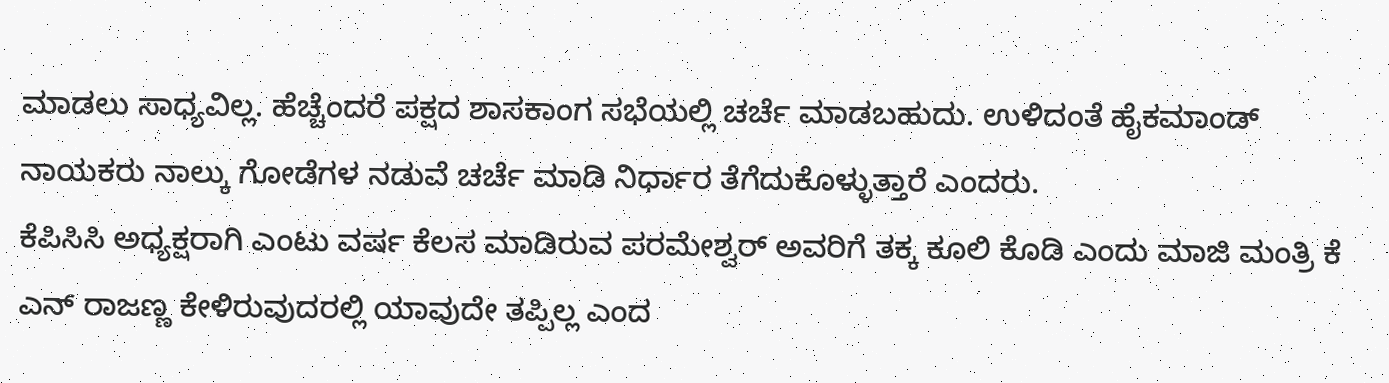ಮಾಡಲು ಸಾಧ್ಯವಿಲ್ಲ. ಹೆಚ್ಚೆಂದರೆ ಪಕ್ಷದ ಶಾಸಕಾಂಗ ಸಭೆಯಲ್ಲಿ ಚರ್ಚೆ ಮಾಡಬಹುದು. ಉಳಿದಂತೆ ಹೈಕಮಾಂಡ್ ನಾಯಕರು ನಾಲ್ಕು ಗೋಡೆಗಳ ನಡುವೆ ಚರ್ಚೆ ಮಾಡಿ ನಿರ್ಧಾರ ತೆಗೆದುಕೊಳ್ಳುತ್ತಾರೆ ಎಂದರು.
ಕೆಪಿಸಿಸಿ ಅಧ್ಯಕ್ಷರಾಗಿ ಎಂಟು ವರ್ಷ ಕೆಲಸ ಮಾಡಿರುವ ಪರಮೇಶ್ವರ್ ಅವರಿಗೆ ತಕ್ಕ ಕೂಲಿ ಕೊಡಿ ಎಂದು ಮಾಜಿ ಮಂತ್ರಿ ಕೆ ಎನ್ ರಾಜಣ್ಣ ಕೇಳಿರುವುದರಲ್ಲಿ ಯಾವುದೇ ತಪ್ಪಿಲ್ಲ ಎಂದ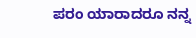ಪರಂ ಯಾರಾದರೂ ನನ್ನ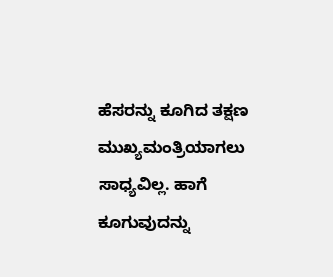ಹೆಸರನ್ನು ಕೂಗಿದ ತಕ್ಷಣ ಮುಖ್ಯಮಂತ್ರಿಯಾಗಲು ಸಾಧ್ಯವಿಲ್ಲ. ಹಾಗೆ ಕೂಗುವುದನ್ನು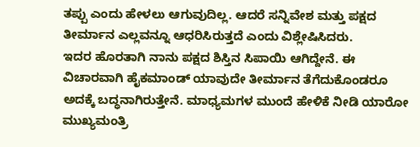ತಪ್ಪು ಎಂದು ಹೇಳಲು ಆಗುವುದಿಲ್ಲ. ಆದರೆ ಸನ್ನಿವೇಶ ಮತ್ತು ಪಕ್ಷದ ತೀರ್ಮಾನ ಎಲ್ಲವನ್ನೂ ಆಧರಿಸಿರುತ್ತದೆ ಎಂದು ವಿಶ್ಲೇಷಿಸಿದರು.
ಇದರ ಹೊರತಾಗಿ ನಾನು ಪಕ್ಷದ ಶಿಸ್ತಿನ ಸಿಪಾಯಿ ಆಗಿದ್ದೇನೆ. ಈ ವಿಚಾರವಾಗಿ ಹೈಕಮಾಂಡ್ ಯಾವುದೇ ತೀರ್ಮಾನ ತೆಗೆದುಕೊಂಡರೂ ಅದಕ್ಕೆ ಬದ್ಧನಾಗಿರುತ್ತೇನೆ. ಮಾಧ್ಯಮಗಳ ಮುಂದೆ ಹೇಳಿಕೆ ನೀಡಿ ಯಾರೋ ಮುಖ್ಯಮಂತ್ರಿ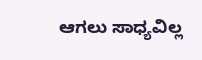ಆಗಲು ಸಾಧ್ಯವಿಲ್ಲ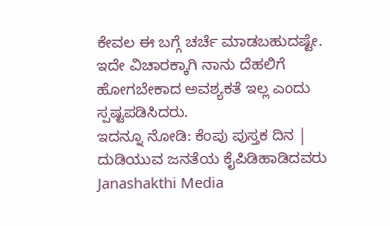ಕೇವಲ ಈ ಬಗ್ಗೆ ಚರ್ಚೆ ಮಾಡಬಹುದಷ್ಟೇ. ಇದೇ ವಿಚಾರಕ್ಕಾಗಿ ನಾನು ದೆಹಲಿಗೆ ಹೋಗಬೇಕಾದ ಅವಶ್ಯಕತೆ ಇಲ್ಲ ಎಂದು ಸ್ಪಷ್ಟಪಡಿಸಿದರು.
ಇದನ್ನೂ ನೋಡಿ: ಕೆಂಪು ಪುಸ್ತಕ ದಿನ | ದುಡಿಯುವ ಜನತೆಯ ಕೈಪಿಡಿಹಾಡಿದವರು Janashakthi Media